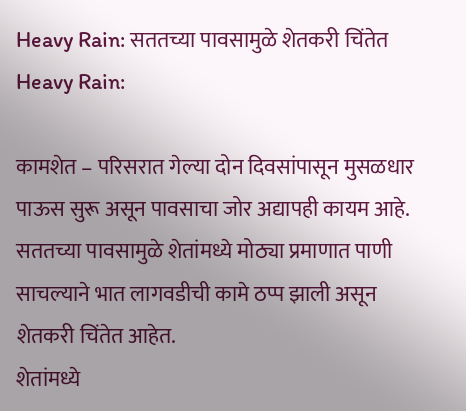Heavy Rain: सततच्या पावसामुळे शेतकरी चिंतेत
Heavy Rain:

कामशेत – परिसरात गेल्या दोन दिवसांपासून मुसळधार पाऊस सुरू असून पावसाचा जोर अद्यापही कायम आहे. सततच्या पावसामुळे शेतांमध्ये मोठ्या प्रमाणात पाणी साचल्याने भात लागवडीची कामे ठप्प झाली असून शेतकरी चिंतेत आहेत.
शेतांमध्ये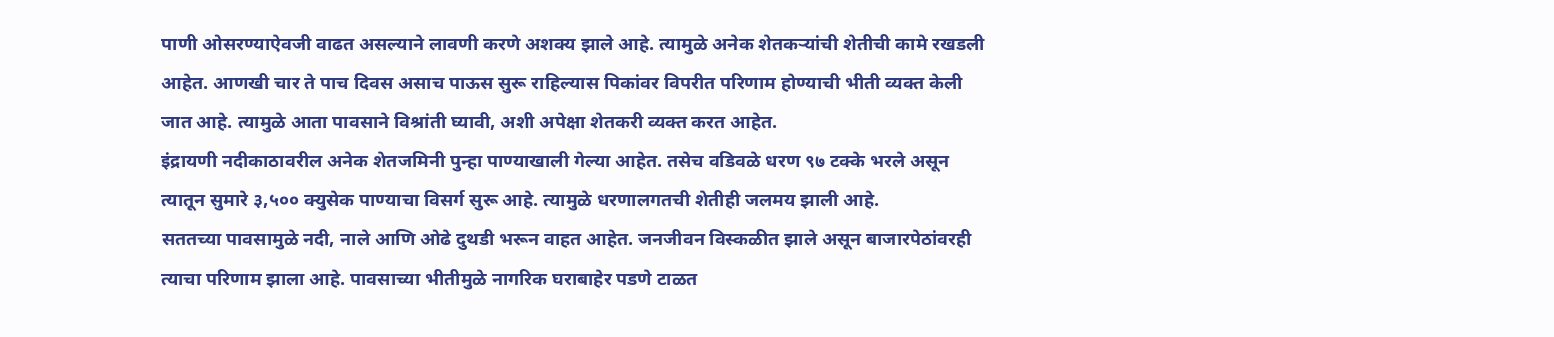पाणी ओसरण्याऐवजी वाढत असल्याने लावणी करणे अशक्य झाले आहे. त्यामुळे अनेक शेतकऱ्यांची शेतीची कामे रखडली आहेत. आणखी चार ते पाच दिवस असाच पाऊस सुरू राहिल्यास पिकांवर विपरीत परिणाम होण्याची भीती व्यक्त केली जात आहे. त्यामुळे आता पावसाने विश्रांती घ्यावी, अशी अपेक्षा शेतकरी व्यक्त करत आहेत.
इंद्रायणी नदीकाठावरील अनेक शेतजमिनी पुन्हा पाण्याखाली गेल्या आहेत. तसेच वडिवळे धरण ९७ टक्के भरले असून त्यातून सुमारे ३,५०० क्युसेक पाण्याचा विसर्ग सुरू आहे. त्यामुळे धरणालगतची शेतीही जलमय झाली आहे.
सततच्या पावसामुळे नदी, नाले आणि ओढे दुथडी भरून वाहत आहेत. जनजीवन विस्कळीत झाले असून बाजारपेठांवरही त्याचा परिणाम झाला आहे. पावसाच्या भीतीमुळे नागरिक घराबाहेर पडणे टाळत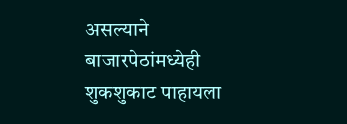असल्याने बाजारपेठांमध्येही शुकशुकाट पाहायला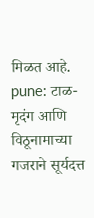मिळत आहे.
pune: टाळ-मृदंग आणि विठूनामाच्या गजराने सूर्यदत्त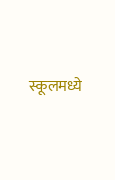स्कूलमध्ये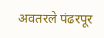अवतरले पंढरपूर